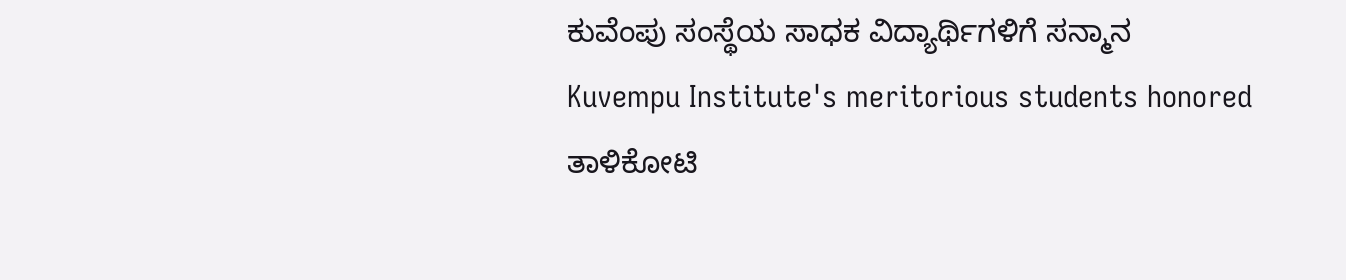ಕುವೆಂಪು ಸಂಸ್ಥೆಯ ಸಾಧಕ ವಿದ್ಯಾರ್ಥಿಗಳಿಗೆ ಸನ್ಮಾನ
Kuvempu Institute's meritorious students honored
ತಾಳಿಕೋಟಿ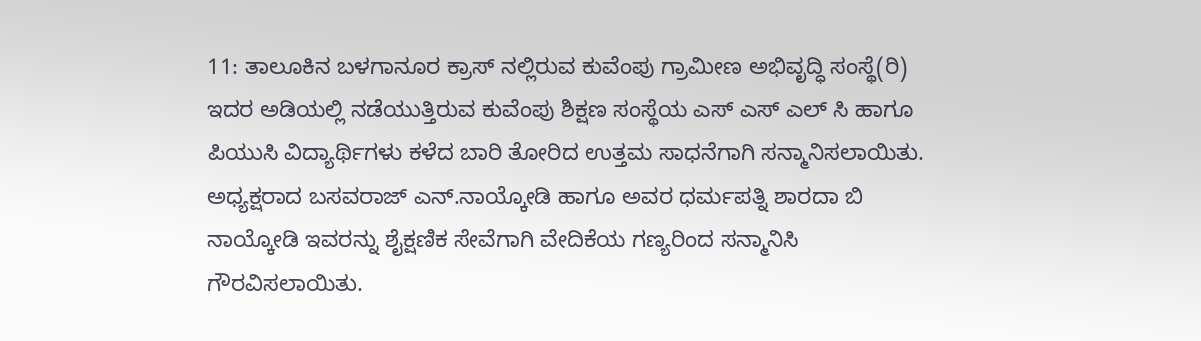11: ತಾಲೂಕಿನ ಬಳಗಾನೂರ ಕ್ರಾಸ್ ನಲ್ಲಿರುವ ಕುವೆಂಪು ಗ್ರಾಮೀಣ ಅಭಿವೃದ್ಧಿ ಸಂಸ್ಥೆ(ರಿ) ಇದರ ಅಡಿಯಲ್ಲಿ ನಡೆಯುತ್ತಿರುವ ಕುವೆಂಪು ಶಿಕ್ಷಣ ಸಂಸ್ಥೆಯ ಎಸ್ ಎಸ್ ಎಲ್ ಸಿ ಹಾಗೂ ಪಿಯುಸಿ ವಿದ್ಯಾರ್ಥಿಗಳು ಕಳೆದ ಬಾರಿ ತೋರಿದ ಉತ್ತಮ ಸಾಧನೆಗಾಗಿ ಸನ್ಮಾನಿಸಲಾಯಿತು. ಅಧ್ಯಕ್ಷರಾದ ಬಸವರಾಜ್ ಎನ್.ನಾಯ್ಕೋಡಿ ಹಾಗೂ ಅವರ ಧರ್ಮಪತ್ನಿ ಶಾರದಾ ಬಿ ನಾಯ್ಕೋಡಿ ಇವರನ್ನು ಶೈಕ್ಷಣಿಕ ಸೇವೆಗಾಗಿ ವೇದಿಕೆಯ ಗಣ್ಯರಿಂದ ಸನ್ಮಾನಿಸಿ ಗೌರವಿಸಲಾಯಿತು.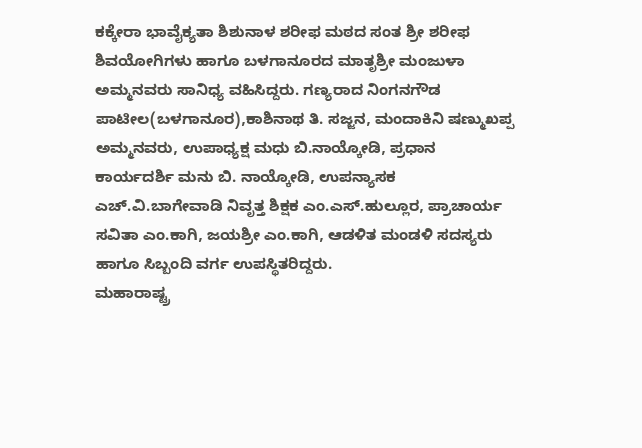ಕಕ್ಕೇರಾ ಭಾವೈಕ್ಯತಾ ಶಿಶುನಾಳ ಶರೀಫ ಮಠದ ಸಂತ ಶ್ರೀ ಶರೀಫ ಶಿವಯೋಗಿಗಳು ಹಾಗೂ ಬಳಗಾನೂರದ ಮಾತೃಶ್ರೀ ಮಂಜುಳಾ ಅಮ್ಮನವರು ಸಾನಿಧ್ಯ ವಹಿಸಿದ್ದರು. ಗಣ್ಯರಾದ ನಿಂಗನಗೌಡ ಪಾಟೀಲ(ಬಳಗಾನೂರ),ಕಾಶಿನಾಥ ತಿ. ಸಜ್ಜನ, ಮಂದಾಕಿನಿ ಷಣ್ಮುಖಪ್ಪ ಅಮ್ಮನವರು, ಉಪಾಧ್ಯಕ್ಷ ಮಧು ಬಿ.ನಾಯ್ಕೋಡಿ, ಪ್ರಧಾನ ಕಾರ್ಯದರ್ಶಿ ಮನು ಬಿ. ನಾಯ್ಕೋಡಿ, ಉಪನ್ಯಾಸಕ ಎಚ್.ವಿ.ಬಾಗೇವಾಡಿ ನಿವೃತ್ತ ಶಿಕ್ಷಕ ಎಂ.ಎಸ್.ಹುಲ್ಲೂರ, ಪ್ರಾಚಾರ್ಯ ಸವಿತಾ ಎಂ.ಕಾಗಿ, ಜಯಶ್ರೀ ಎಂ.ಕಾಗಿ, ಆಡಳಿತ ಮಂಡಳಿ ಸದಸ್ಯರು ಹಾಗೂ ಸಿಬ್ಬಂದಿ ವರ್ಗ ಉಪಸ್ಥಿತರಿದ್ದರು.
ಮಹಾರಾಷ್ಟ್ರ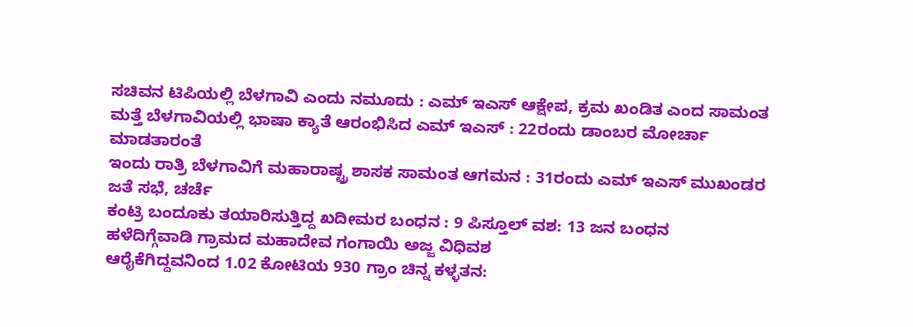ಸಚಿವನ ಟಿಪಿಯಲ್ಲಿ ಬೆಳಗಾವಿ ಎಂದು ನಮೂದು : ಎಮ್ ಇಎಸ್ ಆಕ್ಷೇಪ, ಕ್ರಮ ಖಂಡಿತ ಎಂದ ಸಾಮಂತ
ಮತ್ತೆ ಬೆಳಗಾವಿಯಲ್ಲಿ ಭಾಷಾ ಕ್ಯಾತೆ ಆರಂಭಿಸಿದ ಎಮ್ ಇಎಸ್ : 22ರಂದು ಡಾಂಬರ ಮೋರ್ಚಾ ಮಾಡತಾರಂತೆ
ಇಂದು ರಾತ್ರಿ ಬೆಳಗಾವಿಗೆ ಮಹಾರಾಷ್ಟ್ರ ಶಾಸಕ ಸಾಮಂತ ಆಗಮನ : 31ರಂದು ಎಮ್ ಇಎಸ್ ಮುಖಂಡರ ಜತೆ ಸಭೆ, ಚರ್ಚೆ
ಕಂಟ್ರಿ ಬಂದೂಕು ತಯಾರಿಸುತ್ತಿದ್ದ ಖದೀಮರ ಬಂಧನ : 9 ಪಿಸ್ತೂಲ್ ವಶ: 13 ಜನ ಬಂಧನ
ಹಳೆದಿಗ್ಗೆವಾಡಿ ಗ್ರಾಮದ ಮಹಾದೇವ ಗಂಗಾಯಿ ಅಜ್ಜ ವಿಧಿವಶ
ಆರೈಕೆಗಿದ್ದವನಿಂದ 1.02 ಕೋಟಿಯ 930 ಗ್ರಾಂ ಚಿನ್ನ ಕಳ್ಳತನ: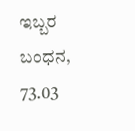ಇಬ್ಬರ ಬಂಧನ, 73.03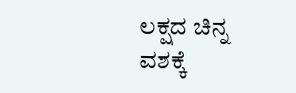ಲಕ್ಷದ ಚಿನ್ನ ವಶಕ್ಕೆ